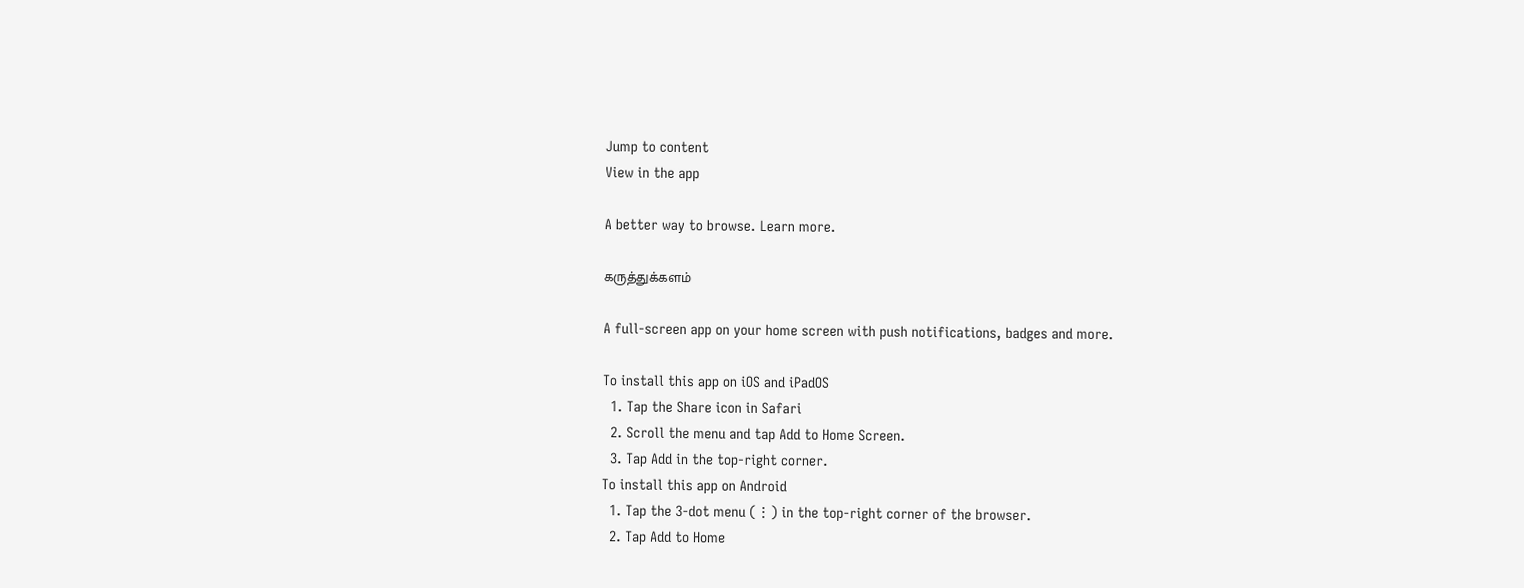Jump to content
View in the app

A better way to browse. Learn more.

கருத்துக்களம்

A full-screen app on your home screen with push notifications, badges and more.

To install this app on iOS and iPadOS
  1. Tap the Share icon in Safari
  2. Scroll the menu and tap Add to Home Screen.
  3. Tap Add in the top-right corner.
To install this app on Android
  1. Tap the 3-dot menu (⋮) in the top-right corner of the browser.
  2. Tap Add to Home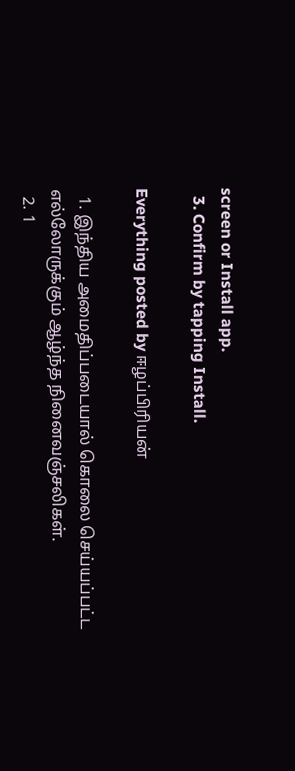screen or Install app.
  3. Confirm by tapping Install.

Everything posted by ஈழப்பிரியன்

  1. இந்திய அமைதிப்படையால் கொலை செய்யப்பட்ட எல்லோருக்கும் ஆழ்ந்த நினைவஞ்சலிகள்.
  2. 1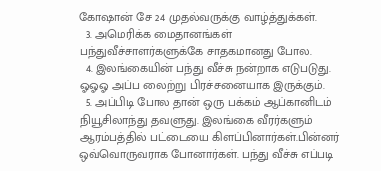கோஷான் சே 24 முதல்வருக்கு வாழ்த்துக்கள்.
  3. அமெரிக்க மைதானங்கள் பந்துவீச்சாளர்களுக்கே சாதகமானது போல.
  4. இலங்கையின் பந்து வீச்சு நன்றாக எடுபடுது. ஓஓஓ அப்ப லைற்று பிரச்சனையாக இருக்கும்.
  5. அப்பிடி போல தான் ஒரு பக்கம் ஆப்கானிடம் நியூசிலாந்து தவளுது. இலங்கை வீரர்களும் ஆரம்பத்தில் பட்டையை கிளப்பினார்கள்.பின்னர் ஒவ்வொருவராக போனார்கள். பந்து வீச்சு எப்படி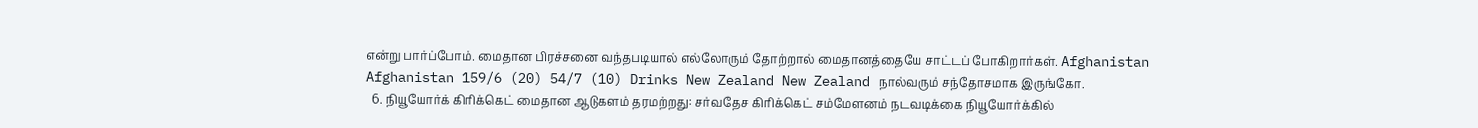என்று பார்ப்போம். மைதான பிரச்சனை வந்தபடியால் எல்லோரும் தோற்றால் மைதானத்தையே சாட்டப் போகிறார்கள். Afghanistan Afghanistan 159/6 (20) 54/7 (10) Drinks New Zealand New Zealand நால்வரும் சந்தோசமாக இருங்கோ.
  6. நியூயோர்க் கிரிக்கெட் மைதான ஆடுகளம் தரமற்றது: சர்வதேச கிரிக்கெட் சம்மேளனம் நடவடிக்கை நியூயோர்க்கில்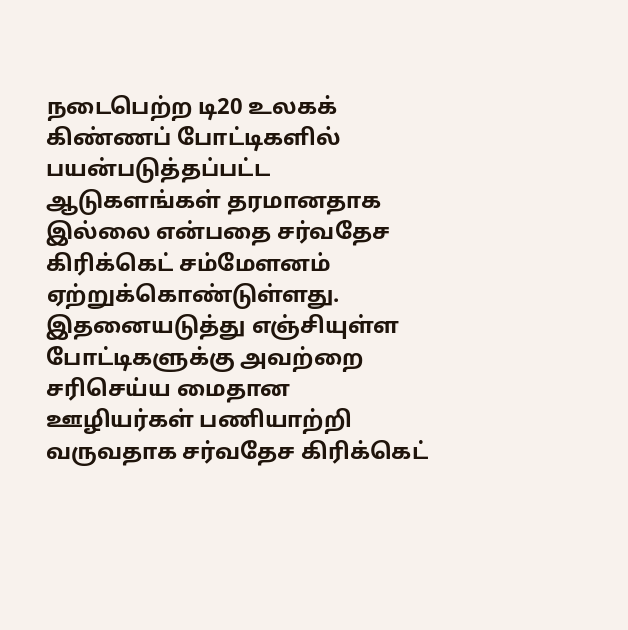நடைபெற்ற டி20 உலகக் கிண்ணப் போட்டிகளில் பயன்படுத்தப்பட்ட ஆடுகளங்கள் தரமானதாக இல்லை என்பதை சர்வதேச கிரிக்கெட் சம்மேளனம் ஏற்றுக்கொண்டுள்ளது. இதனையடுத்து எஞ்சியுள்ள போட்டிகளுக்கு அவற்றை சரிசெய்ய மைதான ஊழியர்கள் பணியாற்றி வருவதாக சர்வதேச கிரிக்கெட்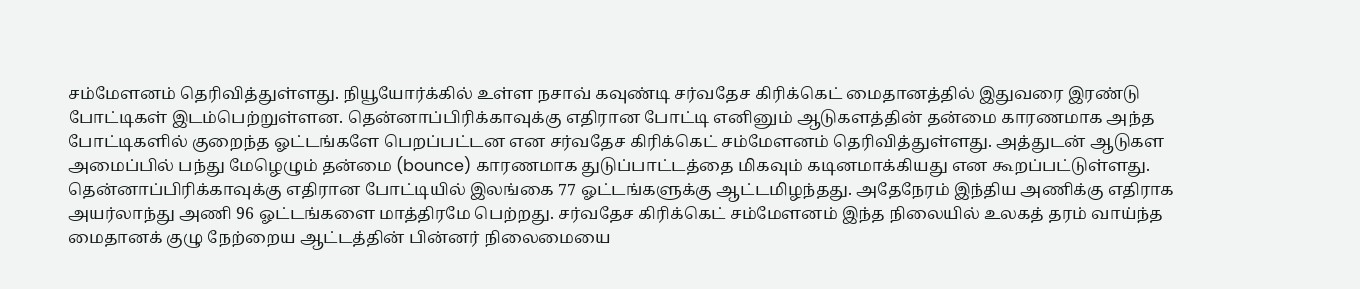சம்மேளனம் தெரிவித்துள்ளது. நியூயோர்க்கில் உள்ள நசாவ் கவுண்டி சர்வதேச கிரிக்கெட் மைதானத்தில் இதுவரை இரண்டு போட்டிகள் இடம்பெற்றுள்ளன. தென்னாப்பிரிக்காவுக்கு எதிரான போட்டி எனினும் ஆடுகளத்தின் தன்மை காரணமாக அந்த போட்டிகளில் குறைந்த ஓட்டங்களே பெறப்பட்டன என சர்வதேச கிரிக்கெட் சம்மேளனம் தெரிவித்துள்ளது. அத்துடன் ஆடுகள அமைப்பில் பந்து மேழெழும் தன்மை (bounce) காரணமாக துடுப்பாட்டத்தை மிகவும் கடினமாக்கியது என கூறப்பட்டுள்ளது. தென்னாப்பிரிக்காவுக்கு எதிரான போட்டியில் இலங்கை 77 ஓட்டங்களுக்கு ஆட்டமிழந்தது. அதேநேரம் இந்திய அணிக்கு எதிராக அயர்லாந்து அணி 96 ஓட்டங்களை மாத்திரமே பெற்றது. சர்வதேச கிரிக்கெட் சம்மேளனம் இந்த நிலையில் உலகத் தரம் வாய்ந்த மைதானக் குழு நேற்றைய ஆட்டத்தின் பின்னர் நிலைமையை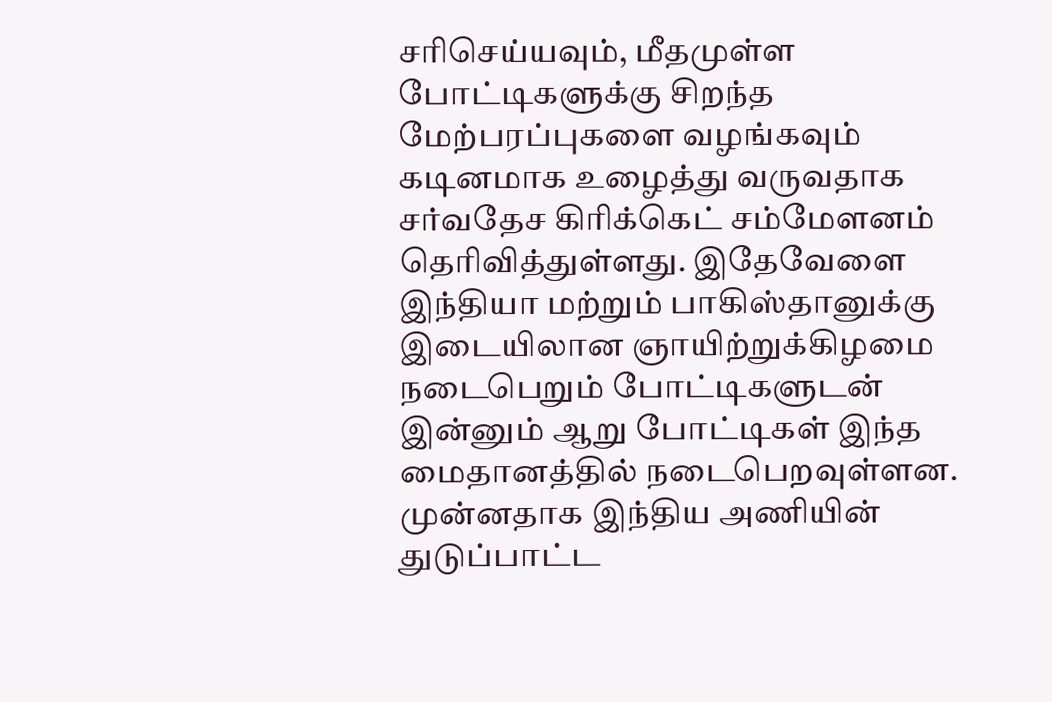சரிசெய்யவும், மீதமுள்ள போட்டிகளுக்கு சிறந்த மேற்பரப்புகளை வழங்கவும் கடினமாக உழைத்து வருவதாக சர்வதேச கிரிக்கெட் சம்மேளனம் தெரிவித்துள்ளது. இதேவேளை இந்தியா மற்றும் பாகிஸ்தானுக்கு இடையிலான ஞாயிற்றுக்கிழமை நடைபெறும் போட்டிகளுடன் இன்னும் ஆறு போட்டிகள் இந்த மைதானத்தில் நடைபெறவுள்ளன. முன்னதாக இந்திய அணியின் துடுப்பாட்ட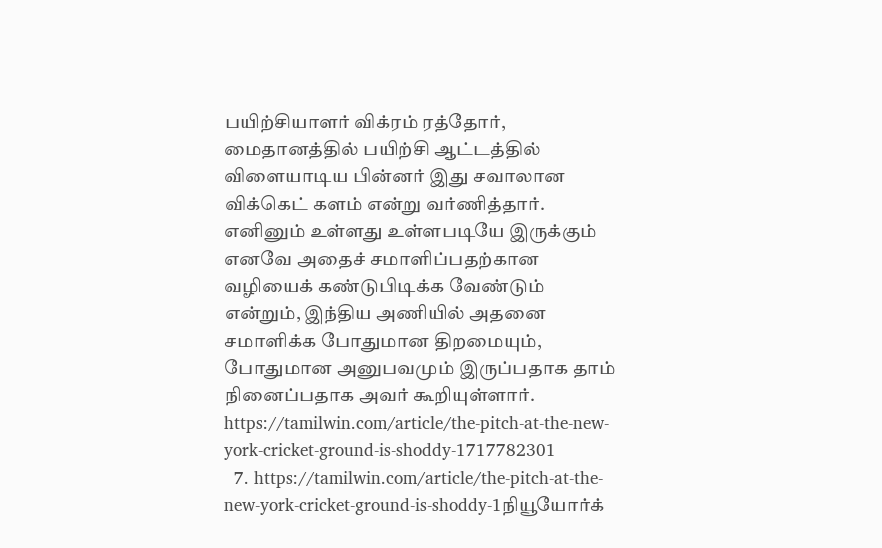பயிற்சியாளர் விக்ரம் ரத்தோர், மைதானத்தில் பயிற்சி ஆட்டத்தில் விளையாடிய பின்னர் இது சவாலான விக்கெட் களம் என்று வர்ணித்தார். எனினும் உள்ளது உள்ளபடியே இருக்கும் எனவே அதைச் சமாளிப்பதற்கான வழியைக் கண்டுபிடிக்க வேண்டும் என்றும், இந்திய அணியில் அதனை சமாளிக்க போதுமான திறமையும், போதுமான அனுபவமும் இருப்பதாக தாம் நினைப்பதாக அவர் கூறியுள்ளார். https://tamilwin.com/article/the-pitch-at-the-new-york-cricket-ground-is-shoddy-1717782301
  7. https://tamilwin.com/article/the-pitch-at-the-new-york-cricket-ground-is-shoddy-1நியூயோர்க்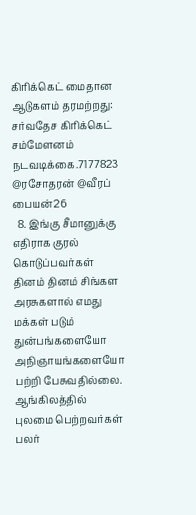கிரிக்கெட் மைதான ஆடுகளம் தரமற்றது: சர்வதேச கிரிக்கெட் சம்மேளனம் நடவடிக்கை.7177823 @ரசோதரன் @வீரப் பையன்26
  8. இங்கு சீமானுக்கு எதிராக குரல் கொடுப்பவர்கள் தினம் தினம் சிங்கள அரசுகளால் எமது மக்கள் படும் துன்பங்களையோ அநிஞாயங்களையோ பற்றி பேசுவதில்லை. ஆங்கிலத்தில் புலமை பெற்றவர்கள் பலர்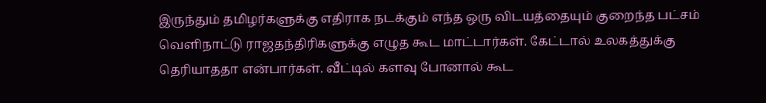இருந்தும் தமிழர்களுக்கு எதிராக நடக்கும் எந்த ஒரு விடயத்தையும் குறைந்த பட்சம் வெளிநாட்டு ராஜதந்திரிகளுக்கு எழுத கூட மாட்டார்கள். கேட்டால் உலகத்துக்கு தெரியாததா என்பார்கள். வீட்டில் களவு போனால் கூட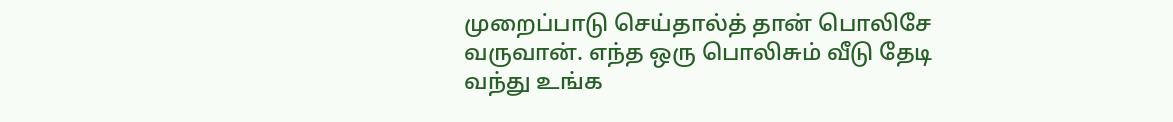முறைப்பாடு செய்தால்த் தான் பொலிசே வருவான். எந்த ஒரு பொலிசும் வீடு தேடி வந்து உங்க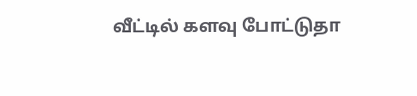வீட்டில் களவு போட்டுதா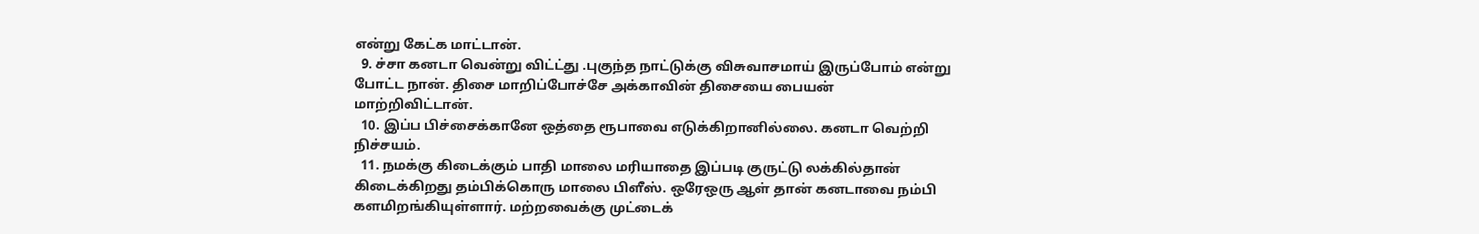என்று கேட்க மாட்டான்.
  9. ச்சா கனடா வென்று விட்ட்து .புகுந்த நாட்டுக்கு விசுவாசமாய் இருப்போம் என்று போட்ட நான். திசை மாறிப்போச்சே அக்காவின் திசையை பையன் மாற்றிவிட்டான்.
  10. இப்ப பிச்சைக்கானே ஒத்தை ரூபாவை எடுக்கிறானில்லை. கனடா வெற்றி நிச்சயம்.
  11. நமக்கு கிடைக்கும் பாதி மாலை மரியாதை இப்படி குருட்டு லக்கில்தான் கிடைக்கிறது தம்பிக்கொரு மாலை பிளீஸ். ஒரேஒரு ஆள் தான் கனடாவை நம்பி களமிறங்கியுள்ளார். மற்றவைக்கு முட்டைக்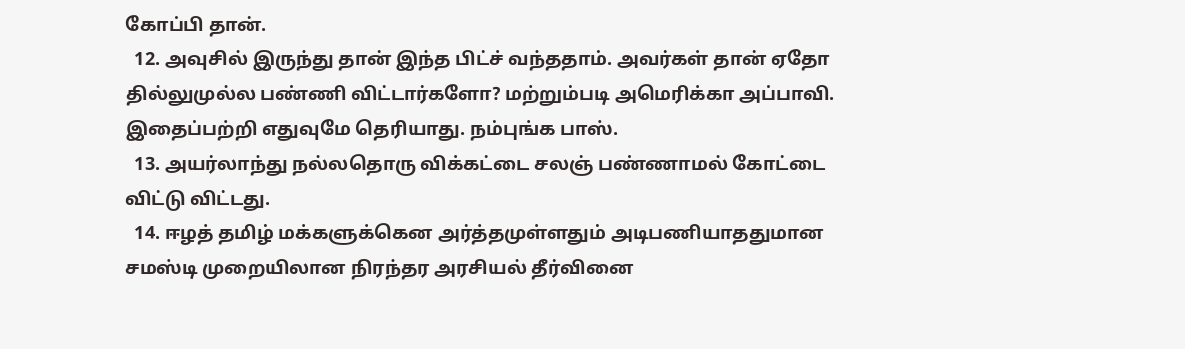கோப்பி தான்.
  12. அவுசில் இருந்து தான் இந்த பிட்ச் வந்ததாம். அவர்கள் தான் ஏதோ தில்லுமுல்ல பண்ணி விட்டார்களோ? மற்றும்படி அமெரிக்கா அப்பாவி. இதைப்பற்றி எதுவுமே தெரியாது. நம்புங்க பாஸ்.
  13. அயர்லாந்து நல்லதொரு விக்கட்டை சலஞ் பண்ணாமல் கோட்டை விட்டு விட்டது.
  14. ஈழத் தமிழ் மக்களுக்கென அர்த்தமுள்ளதும் அடிபணியாததுமான சமஸ்டி முறையிலான நிரந்தர அரசியல் தீர்வினை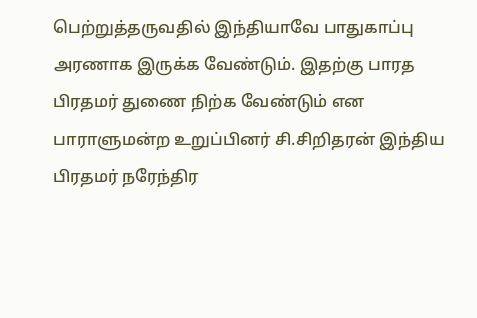பெற்றுத்தருவதில் இந்தியாவே பாதுகாப்பு அரணாக இருக்க வேண்டும். இதற்கு பாரத பிரதமர் துணை நிற்க வேண்டும் என பாராளுமன்ற உறுப்பினர் சி.சிறிதரன் இந்திய பிரதமர் நரேந்திர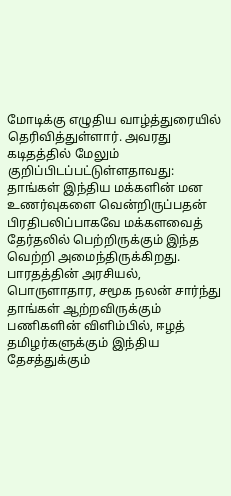மோடிக்கு எழுதிய வாழ்த்துரையில் தெரிவித்துள்ளார். அவரது கடிதத்தில் மேலும் குறிப்பிடப்பட்டுள்ளதாவது: தாங்கள் இந்திய மக்களின் மன உணர்வுகளை வென்றிருப்பதன் பிரதிபலிப்பாகவே மக்களவைத் தேர்தலில் பெற்றிருக்கும் இந்த வெற்றி அமைந்திருக்கிறது. பாரதத்தின் அரசியல், பொருளாதார, சமூக நலன் சார்ந்து தாங்கள் ஆற்றவிருக்கும் பணிகளின் விளிம்பில், ஈழத் தமிழர்களுக்கும் இந்திய தேசத்துக்கும்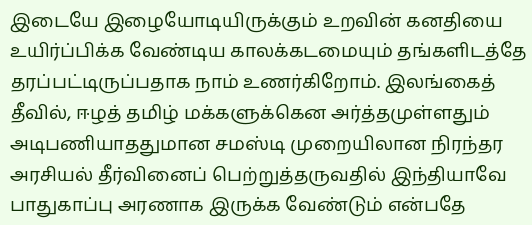இடையே இழையோடியிருக்கும் உறவின் கனதியை உயிர்ப்பிக்க வேண்டிய காலக்கடமையும் தங்களிடத்தே தரப்பட்டிருப்பதாக நாம் உணர்கிறோம். இலங்கைத் தீவில், ஈழத் தமிழ் மக்களுக்கென அர்த்தமுள்ளதும் அடிபணியாததுமான சமஸ்டி முறையிலான நிரந்தர அரசியல் தீர்வினைப் பெற்றுத்தருவதில் இந்தியாவே பாதுகாப்பு அரணாக இருக்க வேண்டும் என்பதே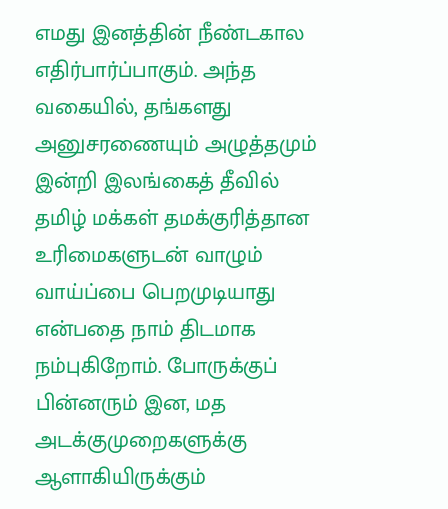எமது இனத்தின் நீண்டகால எதிர்பார்ப்பாகும். அந்த வகையில், தங்களது அனுசரணையும் அழுத்தமும் இன்றி இலங்கைத் தீவில் தமிழ் மக்கள் தமக்குரித்தான உரிமைகளுடன் வாழும் வாய்ப்பை பெறமுடியாது என்பதை நாம் திடமாக நம்புகிறோம். போருக்குப் பின்னரும் இன, மத அடக்குமுறைகளுக்கு ஆளாகியிருக்கும்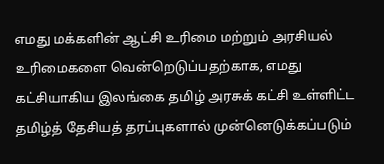எமது மக்களின் ஆட்சி உரிமை மற்றும் அரசியல் உரிமைகளை வென்றெடுப்பதற்காக, எமது கட்சியாகிய இலங்கை தமிழ் அரசுக் கட்சி உள்ளிட்ட தமிழ்த் தேசியத் தரப்புகளால் முன்னெடுக்கப்படும்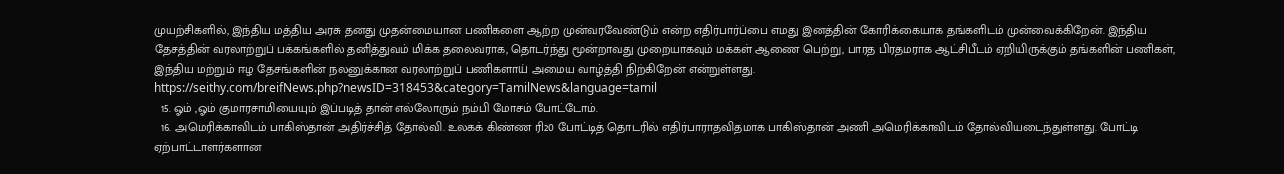முயற்சிகளில், இந்திய மத்திய அரசு தனது முதன்மையான பணிகளை ஆற்ற முன்வரவேண்டும் என்ற எதிர்பார்ப்பை எமது இனத்தின் கோரிக்கையாக தங்களிடம் முன்வைக்கிறேன். இந்திய தேசத்தின் வரலாற்றுப் பக்கங்களில் தனித்துவம் மிக்க தலைவராக, தொடர்ந்து மூன்றாவது முறையாகவும் மக்கள் ஆணை பெற்று, பாரத பிரதமராக ஆட்சிபீடம் ஏறியிருக்கும் தங்களின் பணிகள், இந்திய மற்றும் ஈழ தேசங்களின் நலனுக்கான வரலாற்றுப் பணிகளாய் அமைய வாழ்த்தி நிற்கிறேன் என்றுள்ளது. https://seithy.com/breifNews.php?newsID=318453&category=TamilNews&language=tamil
  15. ஓம் ,ஓம் குமாரசாமியையும் இப்படித் தான் எல்லோரும் நம்பி மோசம் போட்டோம்.
  16. அமெரிக்காவிடம் பாகிஸ்தான் அதிர்ச்சித் தோல்வி. உலகக் கிண்ண ரி20 போட்டித் தொடரில் எதிர்பாராதவிதமாக பாகிஸ்தான் அணி அமெரிக்காவிடம் தோல்வியடைந்துள்ளது. போட்டி ஏற்பாட்டாளர்களான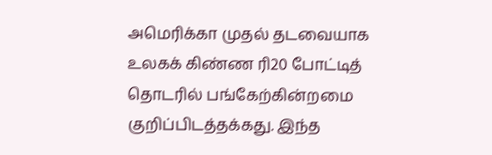அமெரிக்கா முதல் தடவையாக உலகக் கிண்ண ரி20 போட்டித் தொடரில் பங்கேற்கின்றமை குறிப்பிடத்தக்கது. இந்த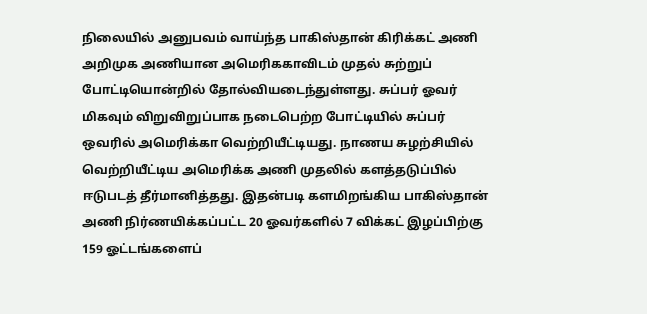நிலையில் அனுபவம் வாய்ந்த பாகிஸ்தான் கிரிக்கட் அணி அறிமுக அணியான அமெரிககாவிடம் முதல் சுற்றுப் போட்டியொன்றில் தோல்வியடைந்துள்ளது. சுப்பர் ஓவர் மிகவும் விறுவிறுப்பாக நடைபெற்ற போட்டியில் சுப்பர் ஒவரில் அமெரிக்கா வெற்றியீட்டியது. நாணய சுழற்சியில் வெற்றியீட்டிய அமெரிக்க அணி முதலில் களத்தடுப்பில் ஈடுபடத் தீர்மானித்தது. இதன்படி களமிறங்கிய பாகிஸ்தான் அணி நிர்ணயிக்கப்பட்ட 20 ஓவர்களில் 7 விக்கட் இழப்பிற்கு 159 ஓட்டங்களைப்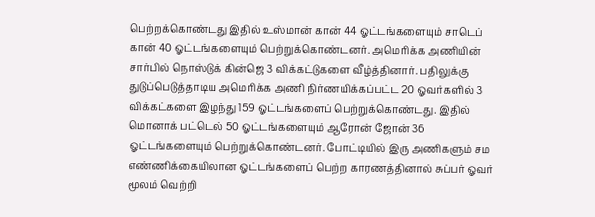பெற்றக்கொண்டது இதில் உஸ்மான் கான் 44 ஓட்டங்களையும் சாடெப் கான் 40 ஓட்டங்களையும் பெற்றுக்கொண்டனர். அமெரிக்க அணியின் சார்பில் நொஸ்டுக் கின்ஜெ 3 விக்கட்டுகளை வீழ்த்தினார். பதிலுக்கு துடுப்பெடுத்தாடிய அமெரிக்க அணி நிர்ணயிக்கப்பட்ட 20 ஓவர்களில் 3 விக்கட்களை இழந்து 159 ஓட்டங்களைப் பெற்றுக்கொண்டது. இதில் மொனாக் பட்டெல் 50 ஓட்டங்களையும் ஆரோன் ஜோன் 36 ஓட்டங்களையும் பெற்றுக்கொண்டனர். போட்டியில் இரு அணிகளும் சம எண்ணிக்கையிலான ஓட்டங்களைப் பெற்ற காரணத்தினால் சுப்பர் ஓவர் மூலம் வெற்றி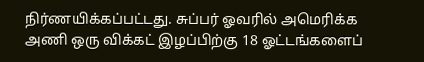நிர்ணயிக்கப்பட்டது. சுப்பர் ஓவரில் அமெரிக்க அணி ஒரு விக்கட் இழப்பிற்கு 18 ஓட்டங்களைப்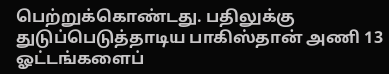பெற்றுக்கொண்டது. பதிலுக்கு துடுப்பெடுத்தாடிய பாகிஸ்தான் அணி 13 ஓட்டங்களைப்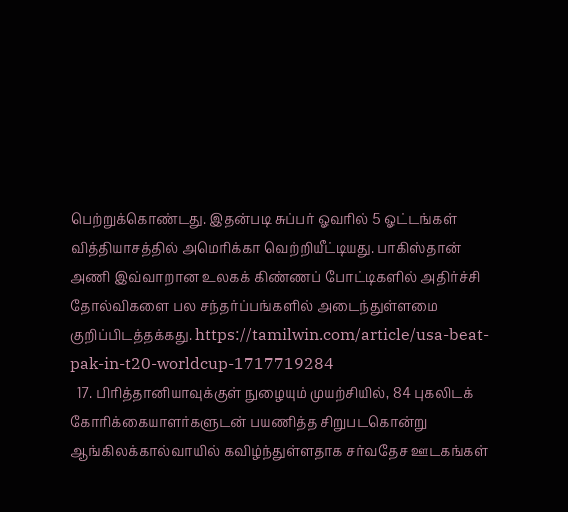பெற்றுக்கொண்டது. இதன்படி சுப்பர் ஓவரில் 5 ஓட்டங்கள் வித்தியாசத்தில் அமெரிக்கா வெற்றியீட்டியது. பாகிஸ்தான் அணி இவ்வாறான உலகக் கிண்ணப் போட்டிகளில் அதிர்ச்சி தோல்விகளை பல சந்தர்ப்பங்களில் அடைந்துள்ளமை குறிப்பிடத்தக்கது. https://tamilwin.com/article/usa-beat-pak-in-t20-worldcup-1717719284
  17. பிரித்தானியாவுக்குள் நுழையும் முயற்சியில், 84 புகலிடக் கோரிக்கையாளர்களுடன் பயணித்த சிறுபடகொன்று ஆங்கிலக்கால்வாயில் கவிழ்ந்துள்ளதாக சர்வதேச ஊடகங்கள்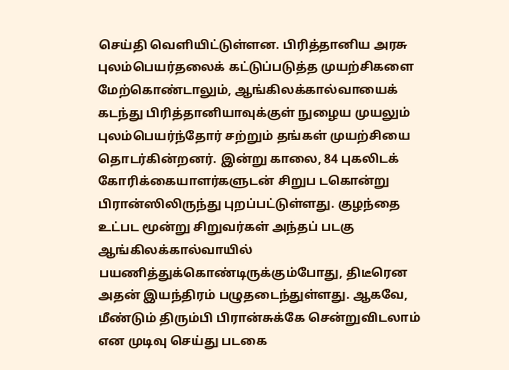செய்தி வெளியிட்டுள்ளன. பிரித்தானிய அரசு புலம்பெயர்தலைக் கட்டுப்படுத்த முயற்சிகளை மேற்கொண்டாலும், ஆங்கிலக்கால்வாயைக் கடந்து பிரித்தானியாவுக்குள் நுழைய முயலும் புலம்பெயர்ந்தோர் சற்றும் தங்கள் முயற்சியை தொடர்கின்றனர். இன்று காலை, 84 புகலிடக் கோரிக்கையாளர்களுடன் சிறுப டகொன்று பிரான்ஸிலிருந்து புறப்பட்டுள்ளது. குழந்தை உட்பட மூன்று சிறுவர்கள் அந்தப் படகு ஆங்கிலக்கால்வாயில் பயணித்துக்கொண்டிருக்கும்போது, திடீரென அதன் இயந்திரம் பழுதடைந்துள்ளது. ஆகவே, மீண்டும் திரும்பி பிரான்சுக்கே சென்றுவிடலாம் என முடிவு செய்து படகை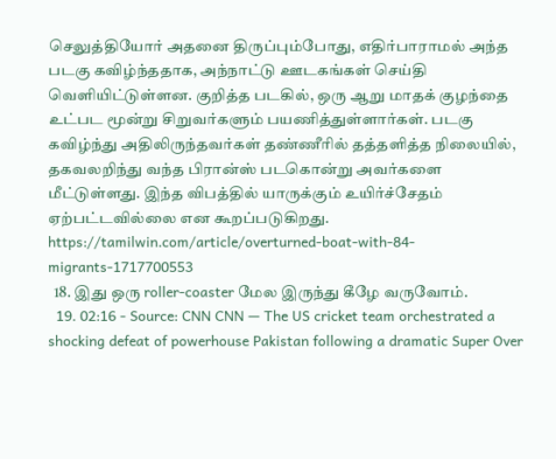செலுத்தியோர் அதனை திருப்பும்போது, எதிர்பாராமல் அந்த படகு கவிழ்ந்ததாக, அந்நாட்டு ஊடகங்கள் செய்தி வெளியிட்டுள்ளன. குறித்த படகில், ஒரு ஆறு மாதக் குழந்தை உட்பட மூன்று சிறுவர்களும் பயணித்துள்ளார்கள். படகு கவிழ்ந்து அதிலிருந்தவர்கள் தண்ணீரில் தத்தளித்த நிலையில், தகவலறிந்து வந்த பிரான்ஸ் படகொன்று அவர்களை மீட்டுள்ளது. இந்த விபத்தில் யாருக்கும் உயிர்ச்சேதம் ஏற்பட்டவில்லை என கூறப்படுகிறது. https://tamilwin.com/article/overturned-boat-with-84-migrants-1717700553
  18. இது ஒரு roller-coaster மேல இருந்து கீழே வருவோம்.
  19. 02:16 - Source: CNN CNN — The US cricket team orchestrated a shocking defeat of powerhouse Pakistan following a dramatic Super Over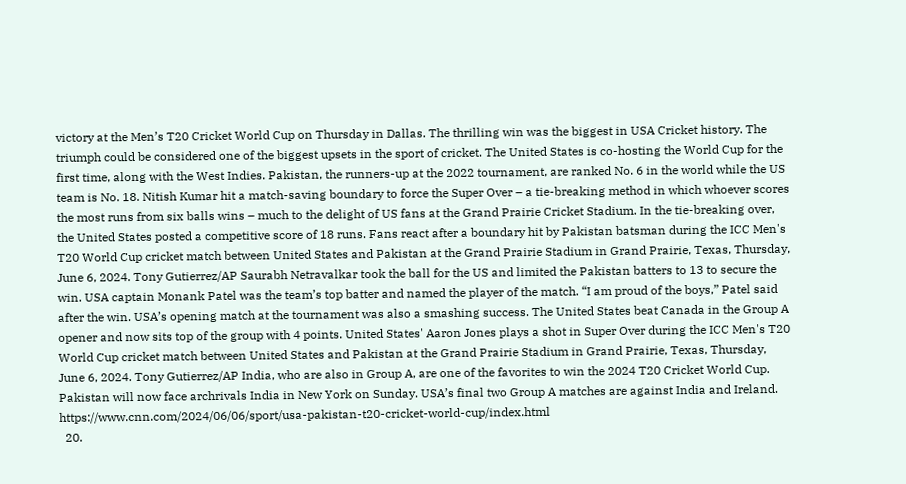victory at the Men’s T20 Cricket World Cup on Thursday in Dallas. The thrilling win was the biggest in USA Cricket history. The triumph could be considered one of the biggest upsets in the sport of cricket. The United States is co-hosting the World Cup for the first time, along with the West Indies. Pakistan, the runners-up at the 2022 tournament, are ranked No. 6 in the world while the US team is No. 18. Nitish Kumar hit a match-saving boundary to force the Super Over – a tie-breaking method in which whoever scores the most runs from six balls wins – much to the delight of US fans at the Grand Prairie Cricket Stadium. In the tie-breaking over, the United States posted a competitive score of 18 runs. Fans react after a boundary hit by Pakistan batsman during the ICC Men's T20 World Cup cricket match between United States and Pakistan at the Grand Prairie Stadium in Grand Prairie, Texas, Thursday, June 6, 2024. Tony Gutierrez/AP Saurabh Netravalkar took the ball for the US and limited the Pakistan batters to 13 to secure the win. USA captain Monank Patel was the team’s top batter and named the player of the match. “I am proud of the boys,” Patel said after the win. USA’s opening match at the tournament was also a smashing success. The United States beat Canada in the Group A opener and now sits top of the group with 4 points. United States' Aaron Jones plays a shot in Super Over during the ICC Men's T20 World Cup cricket match between United States and Pakistan at the Grand Prairie Stadium in Grand Prairie, Texas, Thursday, June 6, 2024. Tony Gutierrez/AP India, who are also in Group A, are one of the favorites to win the 2024 T20 Cricket World Cup. Pakistan will now face archrivals India in New York on Sunday. USA’s final two Group A matches are against India and Ireland. https://www.cnn.com/2024/06/06/sport/usa-pakistan-t20-cricket-world-cup/index.html
  20.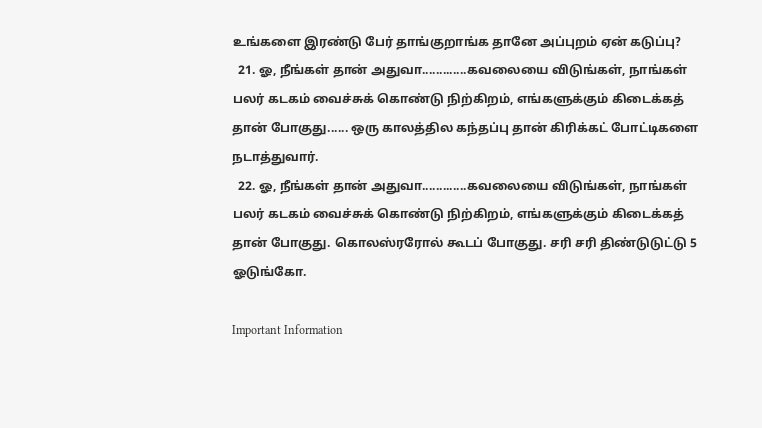உங்களை இரண்டு பேர் தாங்குறாங்க தானே அப்புறம் ஏன் கடுப்பு?
  21. ஓ, நீங்கள் தான் அதுவா.............கவலையை விடுங்கள், நாங்கள் பலர் கடகம் வைச்சுக் கொண்டு நிற்கிறம், எங்களுக்கும் கிடைக்கத் தான் போகுது...... ஒரு காலத்தில கந்தப்பு தான் கிரிக்கட் போட்டிகளை நடாத்துவார்.
  22. ஓ, நீங்கள் தான் அதுவா.............கவலையை விடுங்கள், நாங்கள் பலர் கடகம் வைச்சுக் கொண்டு நிற்கிறம், எங்களுக்கும் கிடைக்கத் தான் போகுது. கொலஸ்ரரோல் கூடப் போகுது. சரி சரி திண்டுடுட்டு 5 ஓடுங்கோ.

Important Information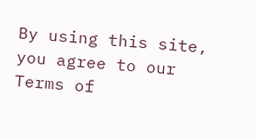By using this site, you agree to our Terms of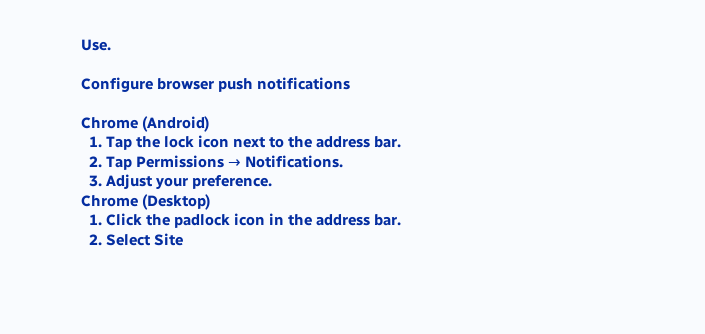Use.

Configure browser push notifications

Chrome (Android)
  1. Tap the lock icon next to the address bar.
  2. Tap Permissions → Notifications.
  3. Adjust your preference.
Chrome (Desktop)
  1. Click the padlock icon in the address bar.
  2. Select Site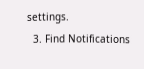settings.
  3. Find Notifications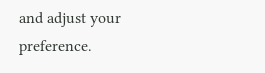and adjust your preference.